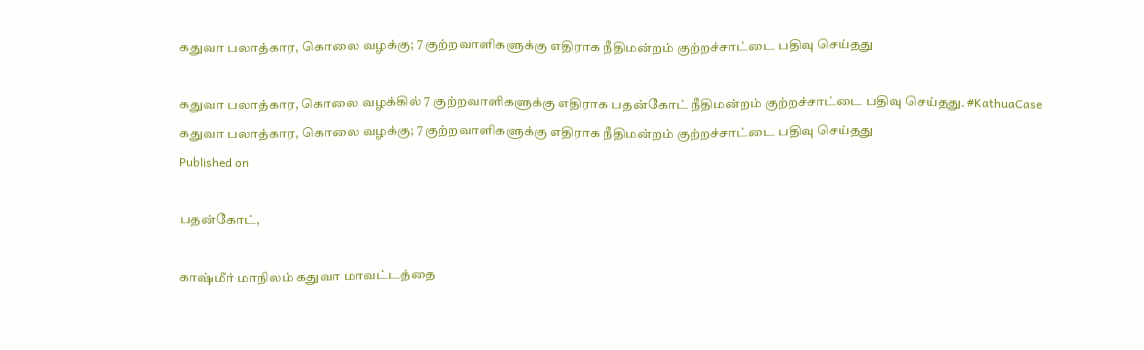கதுவா பலாத்கார, கொலை வழக்கு; 7 குற்றவாளிகளுக்கு எதிராக நீதிமன்றம் குற்றச்சாட்டை பதிவு செய்தது

கதுவா பலாத்கார, கொலை வழக்கில் 7 குற்றவாளிகளுக்கு எதிராக பதன்கோட் நீதிமன்றம் குற்றச்சாட்டை பதிவு செய்தது. #KathuaCase
கதுவா பலாத்கார, கொலை வழக்கு; 7 குற்றவாளிகளுக்கு எதிராக நீதிமன்றம் குற்றச்சாட்டை பதிவு செய்தது
Published on

பதன்கோட்,

காஷ்மீர் மாநிலம் கதுவா மாவட்டத்தை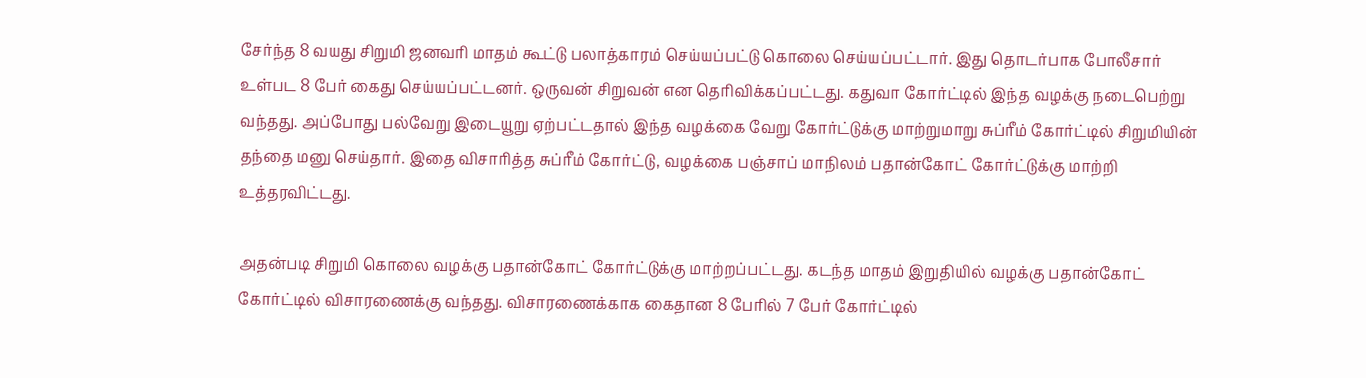சேர்ந்த 8 வயது சிறுமி ஜனவரி மாதம் கூட்டு பலாத்காரம் செய்யப்பட்டு கொலை செய்யப்பட்டார். இது தொடர்பாக போலீசார் உள்பட 8 பேர் கைது செய்யப்பட்டனர். ஒருவன் சிறுவன் என தெரிவிக்கப்பட்டது. கதுவா கோர்ட்டில் இந்த வழக்கு நடைபெற்று வந்தது. அப்போது பல்வேறு இடையூறு ஏற்பட்டதால் இந்த வழக்கை வேறு கோர்ட்டுக்கு மாற்றுமாறு சுப்ரீம் கோர்ட்டில் சிறுமியின் தந்தை மனு செய்தார். இதை விசாரித்த சுப்ரீம் கோர்ட்டு, வழக்கை பஞ்சாப் மாநிலம் பதான்கோட் கோர்ட்டுக்கு மாற்றி உத்தரவிட்டது.

அதன்படி சிறுமி கொலை வழக்கு பதான்கோட் கோர்ட்டுக்கு மாற்றப்பட்டது. கடந்த மாதம் இறுதியில் வழக்கு பதான்கோட் கோர்ட்டில் விசாரணைக்கு வந்தது. விசாரணைக்காக கைதான 8 பேரில் 7 பேர் கோர்ட்டில்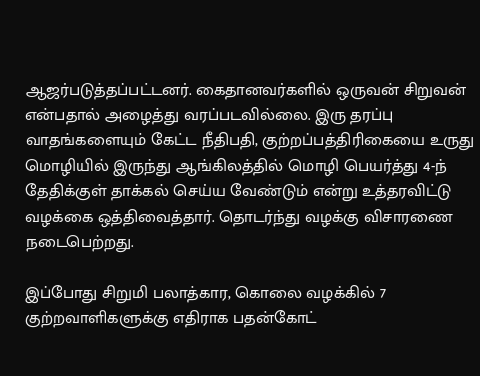ஆஜர்படுத்தப்பட்டனர். கைதானவர்களில் ஒருவன் சிறுவன் என்பதால் அழைத்து வரப்படவில்லை. இரு தரப்பு வாதங்களையும் கேட்ட நீதிபதி, குற்றப்பத்திரிகையை உருது மொழியில் இருந்து ஆங்கிலத்தில் மொழி பெயர்த்து 4-ந் தேதிக்குள் தாக்கல் செய்ய வேண்டும் என்று உத்தரவிட்டு வழக்கை ஒத்திவைத்தார். தொடர்ந்து வழக்கு விசாரணை நடைபெற்றது.

இப்போது சிறுமி பலாத்கார, கொலை வழக்கில் 7 குற்றவாளிகளுக்கு எதிராக பதன்கோட்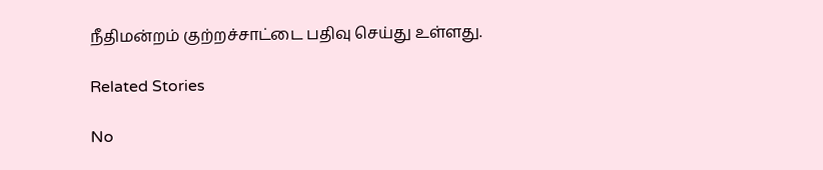நீதிமன்றம் குற்றச்சாட்டை பதிவு செய்து உள்ளது.

Related Stories

No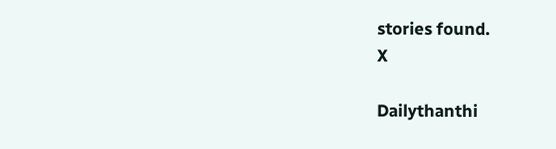stories found.
X

Dailythanthi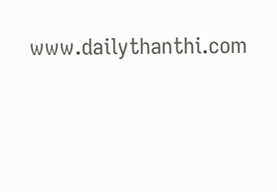www.dailythanthi.com